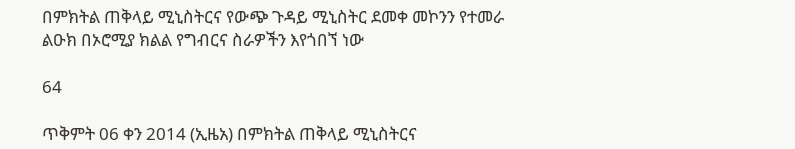በምክትል ጠቅላይ ሚኒስትርና የውጭ ጉዳይ ሚኒስትር ደመቀ መኮንን የተመራ ልዑክ በኦሮሚያ ክልል የግብርና ስራዎችን እየጎበኘ ነው

64

ጥቅምት 06 ቀን 2014 (ኢዜአ) በምክትል ጠቅላይ ሚኒስትርና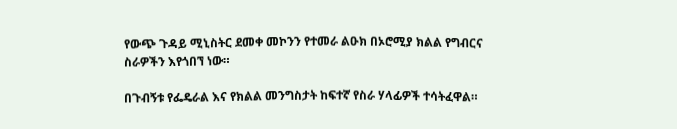የውጭ ጉዳይ ሚኒስትር ደመቀ መኮንን የተመራ ልዑክ በኦሮሚያ ክልል የግብርና ስራዎችን እየጎበኘ ነው።

በጉብኝቱ የፌዴራል እና የክልል መንግስታት ከፍተኛ የስራ ሃላፊዎች ተሳትፈዋል።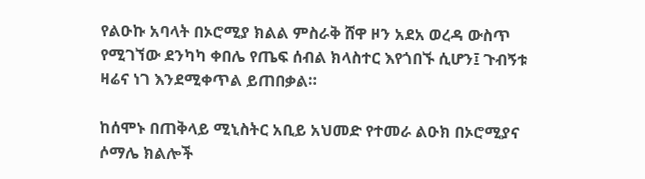የልዑኩ አባላት በኦሮሚያ ክልል ምስራቅ ሸዋ ዞን አደአ ወረዳ ውስጥ የሚገኘው ደንካካ ቀበሌ የጤፍ ሰብል ክላስተር እየጎበኙ ሲሆን፤ ጉብኝቱ ዛሬና ነገ እንደሚቀጥል ይጠበቃል።

ከሰሞኑ በጠቅላይ ሚኒስትር አቢይ አህመድ የተመራ ልዑክ በኦሮሚያና ሶማሌ ክልሎች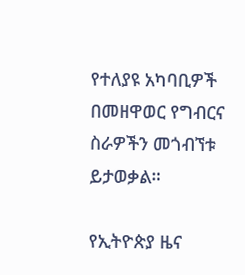የተለያዩ አካባቢዎች በመዘዋወር የግብርና ስራዎችን መጎብኘቱ ይታወቃል።

የኢትዮጵያ ዜና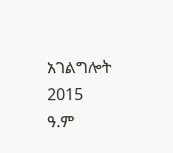አገልግሎት
2015
ዓ.ም